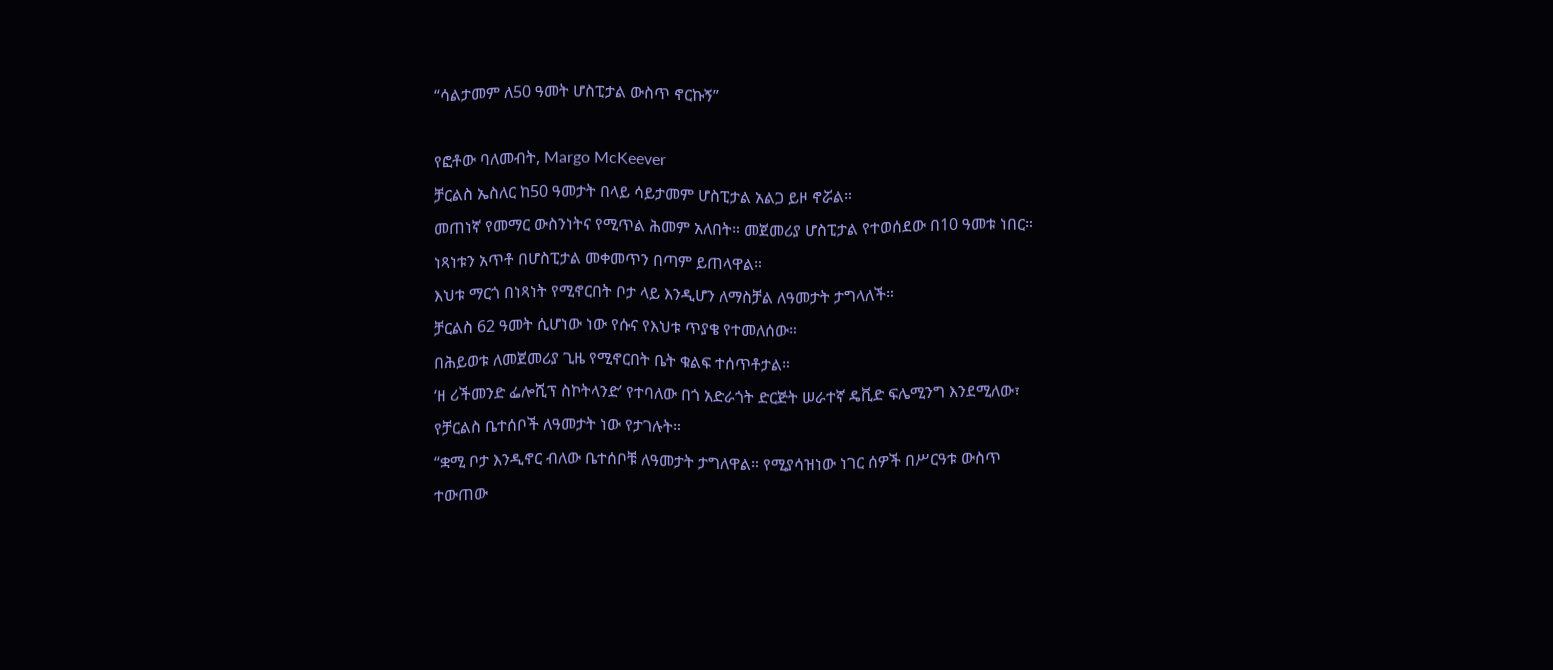“ሳልታመም ለ50 ዓመት ሆስፒታል ውስጥ ኖርኩኝ”

የፎቶው ባለመብት, Margo McKeever
ቻርልስ ኤስለር ከ50 ዓመታት በላይ ሳይታመም ሆስፒታል አልጋ ይዞ ኖሯል።
መጠነኛ የመማር ውስንነትና የሚጥል ሕመም አለበት። መጀመሪያ ሆስፒታል የተወሰደው በ10 ዓመቱ ነበር።
ነጻነቱን አጥቶ በሆስፒታል መቀመጥን በጣም ይጠላዋል።
እህቱ ማርጎ በነጻነት የሚኖርበት ቦታ ላይ እንዲሆን ለማስቻል ለዓመታት ታግላለች።
ቻርልስ 62 ዓመት ሲሆነው ነው የሱና የእህቱ ጥያቄ የተመለሰው።
በሕይወቱ ለመጀመሪያ ጊዜ የሚኖርበት ቤት ቁልፍ ተሰጥቶታል።
‘ዘ ሪችመንድ ፌሎሺፕ ስኮትላንድ’ የተባለው በጎ አድራጎት ድርጅት ሠራተኛ ዴቪድ ፍሌሚንግ እንደሚለው፣ የቻርልስ ቤተሰቦች ለዓመታት ነው የታገሉት።
“ቋሚ ቦታ እንዲኖር ብለው ቤተሰቦቹ ለዓመታት ታግለዋል። የሚያሳዝነው ነገር ሰዎች በሥርዓቱ ውስጥ ተውጠው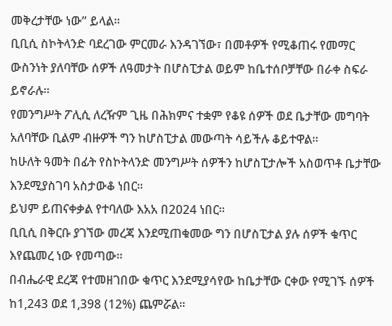መቅረታቸው ነው” ይላል።
ቢቢሲ ስኮትላንድ ባደረገው ምርመራ እንዳገኘው፣ በመቶዎች የሚቆጠሩ የመማር ውስንነት ያለባቸው ሰዎች ለዓመታት በሆስፒታል ወይም ከቤተሰቦቻቸው በራቀ ስፍራ ይኖራሉ።
የመንግሥት ፖሊሲ ለረዥም ጊዜ በሕክምና ተቋም የቆዩ ሰዎች ወደ ቤታቸው መግባት አለባቸው ቢልም ብዙዎች ግን ከሆስፒታል መውጣት ሳይችሉ ቆይተዋል።
ከሁለት ዓመት በፊት የስኮትላንድ መንግሥት ሰዎችን ከሆስፒታሎች አስወጥቶ ቤታቸው እንደሚያስገባ አስታውቆ ነበር።
ይህም ይጠናቀቃል የተባለው እአአ በ2024 ነበር።
ቢቢሲ በቅርቡ ያገኘው መረጃ እንደሚጠቁመው ግን በሆስፒታል ያሉ ሰዎች ቁጥር እየጨመረ ነው የመጣው።
በብሔራዊ ደረጃ የተመዘገበው ቁጥር እንደሚያሳየው ከቤታቸው ርቀው የሚገኙ ሰዎች ከ1,243 ወደ 1,398 (12%) ጨምሯል።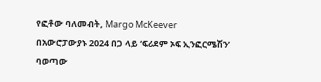የፎቶው ባለመብት, Margo McKeever
በአውሮፓውያኑ 2024 በጋ ላይ ‘ፍሪደም ኦፍ ኢንፎርሜሽን’ ባወጣው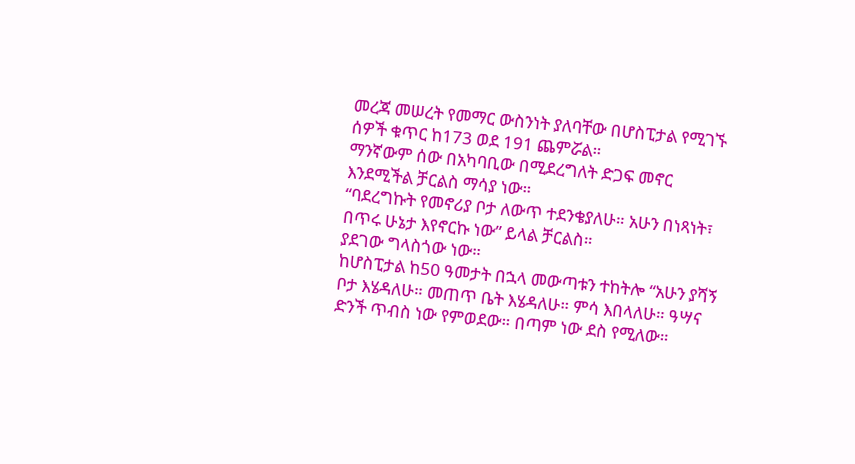መረጃ መሠረት የመማር ውስንነት ያለባቸው በሆስፒታል የሚገኙ ሰዎች ቁጥር ከ173 ወደ 191 ጨምሯል።
ማንኛውም ሰው በአካባቢው በሚደረግለት ድጋፍ መኖር እንደሚችል ቻርልስ ማሳያ ነው።
“ባደረግኩት የመኖሪያ ቦታ ለውጥ ተደንቄያለሁ። አሁን በነጻነት፣ በጥሩ ሁኔታ እየኖርኩ ነው” ይላል ቻርልስ።
ያደገው ግላስጎው ነው።
ከሆስፒታል ከ50 ዓመታት በኋላ መውጣቱን ተከትሎ “አሁን ያሻኝ ቦታ እሄዳለሁ። መጠጥ ቤት እሄዳለሁ። ምሳ እበላለሁ። ዓሣና ድንች ጥብስ ነው የምወደው። በጣም ነው ደስ የሚለው።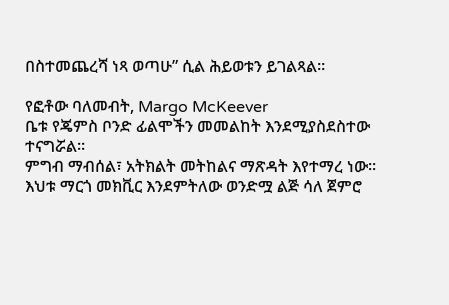በስተመጨረሻ ነጻ ወጣሁ” ሲል ሕይወቱን ይገልጻል።

የፎቶው ባለመብት, Margo McKeever
ቤቱ የጄምስ ቦንድ ፊልሞችን መመልከት እንደሚያስደስተው ተናግሯል።
ምግብ ማብሰል፣ አትክልት መትከልና ማጽዳት እየተማረ ነው።
እህቱ ማርጎ መክቪር እንደምትለው ወንድሟ ልጅ ሳለ ጀምሮ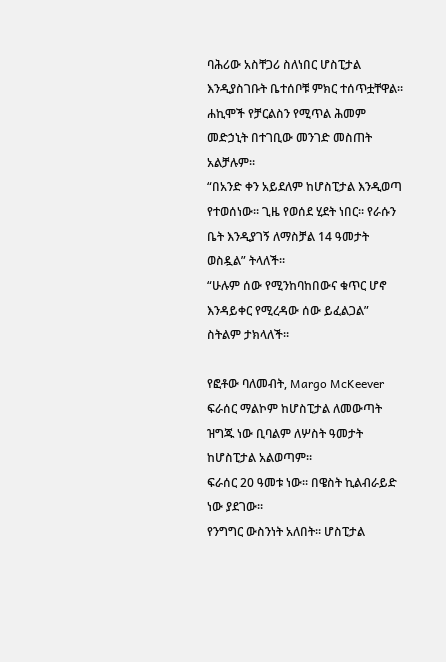ባሕሪው አስቸጋሪ ስለነበር ሆስፒታል እንዲያስገቡት ቤተሰቦቹ ምክር ተሰጥቷቸዋል።
ሐኪሞች የቻርልስን የሚጥል ሕመም መድኃኒት በተገቢው መንገድ መስጠት አልቻሉም።
“በአንድ ቀን አይደለም ከሆስፒታል እንዲወጣ የተወሰነው። ጊዜ የወሰደ ሂደት ነበር። የራሱን ቤት እንዲያገኝ ለማስቻል 14 ዓመታት ወስዷል” ትላለች።
“ሁሉም ሰው የሚንከባከበውና ቁጥር ሆኖ እንዳይቀር የሚረዳው ሰው ይፈልጋል” ስትልም ታክላለች።

የፎቶው ባለመብት, Margo McKeever
ፍራሰር ማልኮም ከሆስፒታል ለመውጣት ዝግጁ ነው ቢባልም ለሦስት ዓመታት ከሆስፒታል አልወጣም።
ፍራሰር 20 ዓመቱ ነው። በዌስት ኪልብራይድ ነው ያደገው።
የንግግር ውስንነት አለበት። ሆስፒታል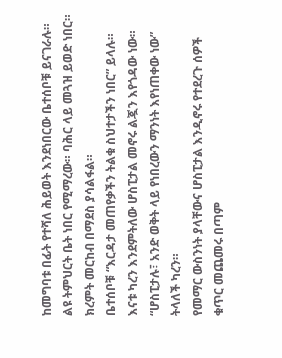ከመግባቱ በፊት የተሻለ ሕይወት እንደነበርው ቤተሰቦቹ ይናገራሉ።
ልዩ ትምህርት ቤት ነበር የሚማረው። ባሕር ላይ መጓዝ ይወድ ነበር። ክረምት መርከብ በማደስ ያሳልፋል።
ቤተሰቦቹ “እርዳታ መጠየቃችን ትልቁ ስህተታችን ነበር” ይላሉ።
እናቱ ካረን እንደምትለው ሆስፒታል መኖሩ ልጇን እየጎዳው ነው።
“ሆስፒታሉ፣ አንድ ወቅት ላይ የነበረውን ማንነት እየነጠቀው ነው” ትላለች ካረን።
የመማር ውስንነት ያላቸውና ሆስፒታል እንዲኖሩ የተደረጉ ሰዎች ቁጥር መጨመሩ በጣም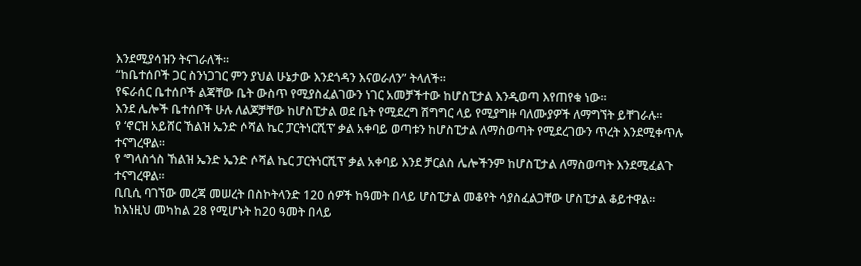እንደሚያሳዝን ትናገራለች።
“ከቤተሰቦች ጋር ስንነጋገር ምን ያህል ሁኔታው እንደጎዳን እናወራለን” ትላለች።
የፍራሰር ቤተሰቦች ልጃቸው ቤት ውስጥ የሚያስፈልገውን ነገር አመቻችተው ከሆስፒታል እንዲወጣ እየጠየቁ ነው።
እንደ ሌሎች ቤተሰቦች ሁሉ ለልጆቻቸው ከሆስፒታል ወደ ቤት የሚደረግ ሽግግር ላይ የሚያግዙ ባለሙያዎች ለማግኘት ይቸገራሉ።
የ ‘ኖርዝ አይሸር ኸልዝ ኤንድ ሶሻል ኬር ፓርትነርሺፕ’ ቃል አቀባይ ወጣቱን ከሆስፒታል ለማስወጣት የሚደረገውን ጥረት እንደሚቀጥሉ ተናግረዋል።
የ ‘ግላስጎስ ኸልዝ ኤንድ ኤንድ ሶሻል ኬር ፓርትነርሺፕ’ ቃል አቀባይ እንደ ቻርልስ ሌሎችንም ከሆስፒታል ለማስወጣት እንደሚፈልጉ ተናግረዋል።
ቢቢሲ ባገኘው መረጃ መሠረት በስኮትላንድ 120 ሰዎች ከዓመት በላይ ሆስፒታል መቆየት ሳያስፈልጋቸው ሆስፒታል ቆይተዋል።
ከእነዚህ መካከል 28 የሚሆኑት ከ20 ዓመት በላይ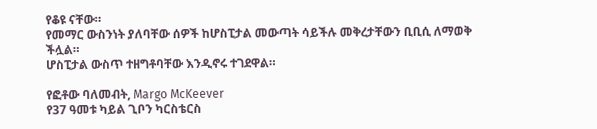የቆዩ ናቸው።
የመማር ውስንነት ያለባቸው ሰዎች ከሆስፒታል መውጣት ሳይችሉ መቅረታቸውን ቢቢሲ ለማወቅ ችሏል።
ሆስፒታል ውስጥ ተዘግቶባቸው እንዲኖሩ ተገደዋል።

የፎቶው ባለመብት, Margo McKeever
የ37 ዓመቱ ካይል ጊቦን ካርስቴርስ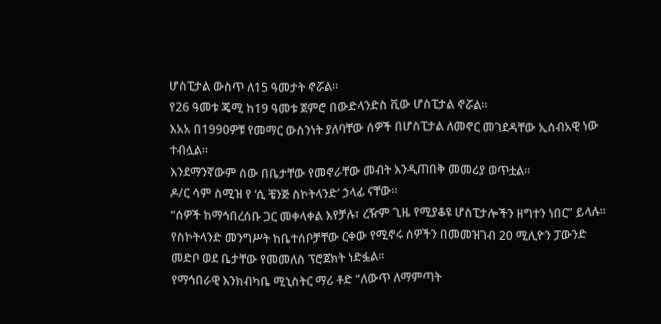ሆስፒታል ውስጥ ለ15 ዓመታት ኖሯል።
የ26 ዓመቱ ጄሚ ከ19 ዓመቱ ጀምሮ በውድላንድስ ቪው ሆስፒታል ኖሯል።
እአአ በ1990ዎቹ የመማር ውስንነት ያለባቸው ሰዎች በሆስፒታል ለመኖር መገደዳቸው ኢሰብአዊ ነው ተብሏል።
እንደማንኛውም ሰው በቤታቸው የመኖራቸው መብት እንዲጠበቅ መመሪያ ወጥቷል።
ዶ/ር ሳም ስሚዝ የ ‘ሲ ቼንጅ ስኮትላንድ’ ኃላፊ ናቸው።
“ሰዎች ከማኅበረሰቡ ጋር መቀላቀል እየቻሉ፣ ረዥም ጊዜ የሚያቆዩ ሆስፒታሎችን ዘግተን ነበር” ይላሉ።
የስኮትላንድ መንግሥት ከቤተሰቦቻቸው ርቀው የሚኖሩ ሰዎችን በመመዝገብ 20 ሚሊዮን ፓውንድ መድቦ ወደ ቤታቸው የመመለስ ፕሮጀክት ነድፏል።
የማኅበራዊ እንክብካቤ ሚኒስትር ማሪ ቶድ “ለውጥ ለማምጣት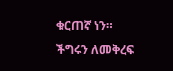ቁርጠኛ ነን። ችግሩን ለመቅረፍ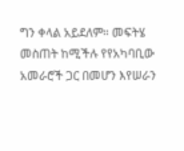ግን ቀላል አይደለም። መፍትሄ መስጠት ከሚችሉ የየአካባቢው አመራሮች ጋር በመሆን እየሠራን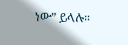ነው” ይላሉ።